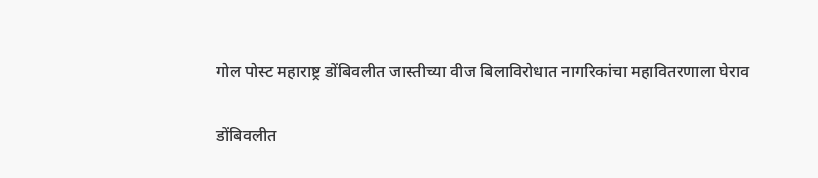गोल पोस्ट महाराष्ट्र डोंबिवलीत जास्तीच्या वीज बिलाविरोधात नागरिकांचा महावितरणाला घेराव

डोंबिवलीत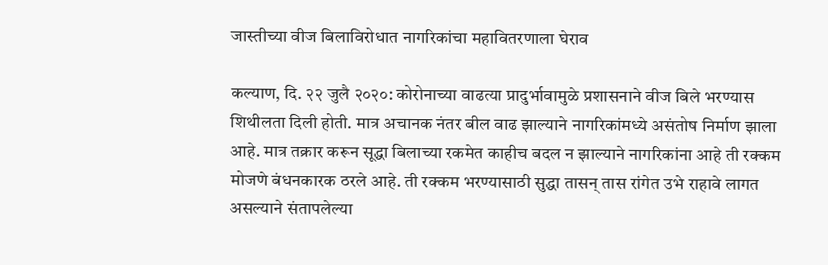जास्तीच्या वीज बिलाविरोधात नागरिकांचा महावितरणाला घेराव

कल्याण, दि. २२ जुलै २०२०: कोरोनाच्या वाढत्या प्रादुर्भावामुळे प्रशासनाने वीज बिले भरण्यास शिथीलता दिली होती. मात्र अचानक नंतर बील वाढ झाल्याने नागरिकांमध्ये असंतोष निर्माण झाला आहे. मात्र तक्रार करून सूद्धा बिलाच्या रकमेत काहीच बदल न झाल्याने नागरिकांना आहे ती रक्कम मोजणे बंधनकारक ठरले आहे. ती रक्कम भरण्यासाठी सुद्धा तासन् तास रांगेत उभे राहावे लागत असल्याने संतापलेल्या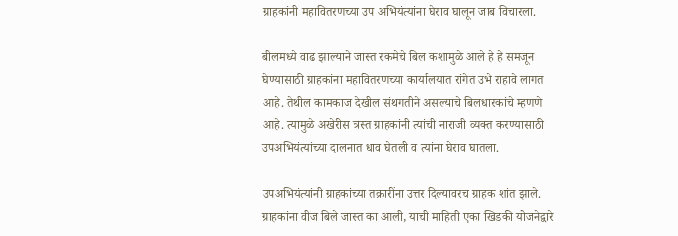ग्राहकांनी महावितरणच्या उप अभियंत्यांना घेराव घालून जाब विचारला.

बीलमध्ये वाढ झाल्याने जास्त रकमेचे बिल कशामुळे आले हे हे समजून घेण्यासाठी ग्राहकांना महावितरणच्या कार्यालयात रांगेत उभे राहावे लागत आहे. तेथील कामकाज देखील संथगतीने असल्याचे बिलधारकांचे म्हणणे आहे. त्यामुळे अखेरीस त्रस्त ग्राहकांनी त्यांची नाराजी व्यक्त करण्यासाठी उपअभियंत्यांच्या दालनात धाव घेतली व त्यांना घेराव घातला.

उपअभियंत्यांनी ग्राहकांच्या तक्रारींना उत्तर दिल्यावरच ग्राहक शांत झाले. ग्राहकांना वीज बिले जास्त का आली, याची माहिती एका खिडकी योजनेद्वारे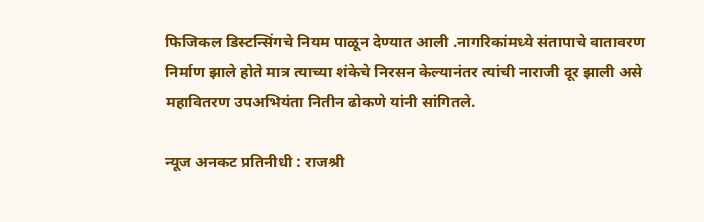फिजिकल डिस्टन्सिंगचे नियम पाळून देण्यात आली .नागरिकांमध्ये संतापाचे वातावरण निर्माण झाले होते मात्र त्याच्या शंकेचे निरसन केल्यानंतर त्यांची नाराजी दूर झाली असे महावितरण उपअभियंता नितीन ढोकणे यांनी सांगितले.

न्यूज अनकट प्रतिनीधी : राजश्री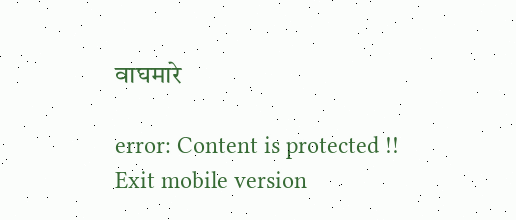वाघमारे

error: Content is protected !!
Exit mobile version